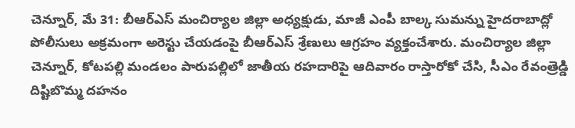చెన్నూర్, మే 31: బీఆర్ఎస్ మంచిర్యాల జిల్లా అధ్యక్షుడు, మాజీ ఎంపీ బాల్క సుమన్ను హైదరాబాద్లో పోలీసులు అక్రమంగా అరెస్టు చేయడంపై బీఆర్ఎస్ శ్రేణులు ఆగ్రహం వ్యక్తంచేశారు. మంచిర్యాల జిల్లా చెన్నూర్, కోటపల్లి మండలం పారుపల్లిలో జాతీయ రహదారిపై ఆదివారం రాస్తారోకో చేసి, సీఎం రేవంత్రెడ్డి దిష్టిబొమ్మ దహనం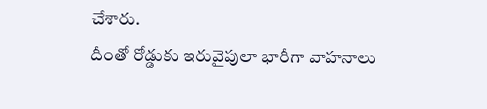చేశారు.
దీంతో రోడ్డుకు ఇరువైపులా భారీగా వాహనాలు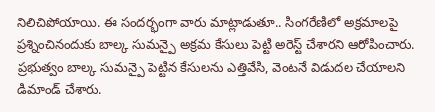నిలిచిపోయాయి. ఈ సందర్భంగా వారు మాట్లాడుతూ.. సింగరేణిలో అక్రమాలపై ప్రశ్నించినందుకు బాల్క సుమన్పై అక్రమ కేసులు పెట్టి అరెస్ట్ చేశారని ఆరోపించారు. ప్రభుత్వం బాల్క సుమన్పై పెట్టిన కేసులను ఎత్తివేసి, వెంటనే విడుదల చేయాలని డిమాండ్ చేశారు.